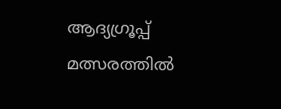ആദ്യഗ്രൂപ്പ് മത്സരത്തില്‍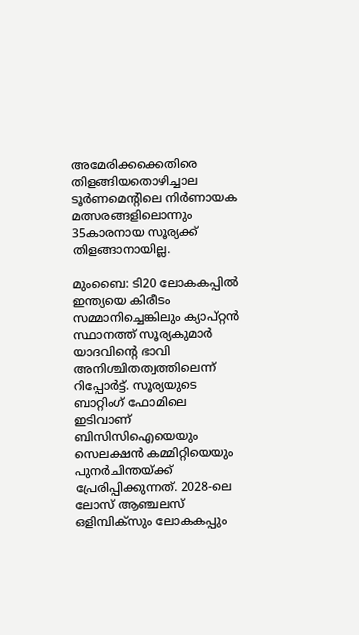അമേരിക്കക്കെതിരെ തിളങ്ങിയതൊഴിച്ചാല‍ ടൂർണമെന്‍റിലെ നിര്‍ണായക മത്സരങ്ങളിലൊന്നും 35കാരനായ സൂര്യക്ക് തിളങ്ങാനായില്ല.

മുംബൈ: ടി20 ലോകകപ്പിൽ ഇന്ത്യയെ കിരീടം സമ്മാനിച്ചെങ്കിലും ക്യാപ്റ്റൻ സ്ഥാനത്ത് സൂര്യകുമാർ യാദവിന്‍റെ ഭാവി അനിശ്ചിതത്വത്തിലെന്ന് റിപ്പോര്‍ട്ട്. സൂര്യയുടെ ബാറ്റിംഗ് ഫോമിലെ ഇടിവാണ് ബിസിസിഐയെയും സെലക്ഷൻ കമ്മിറ്റിയെയും പുനർചിന്തയ്ക്ക് പ്രേരിപ്പിക്കുന്നത്. 2028-ലെ ലോസ് ആഞ്ചലസ് ഒളിമ്പിക്സും ലോകകപ്പും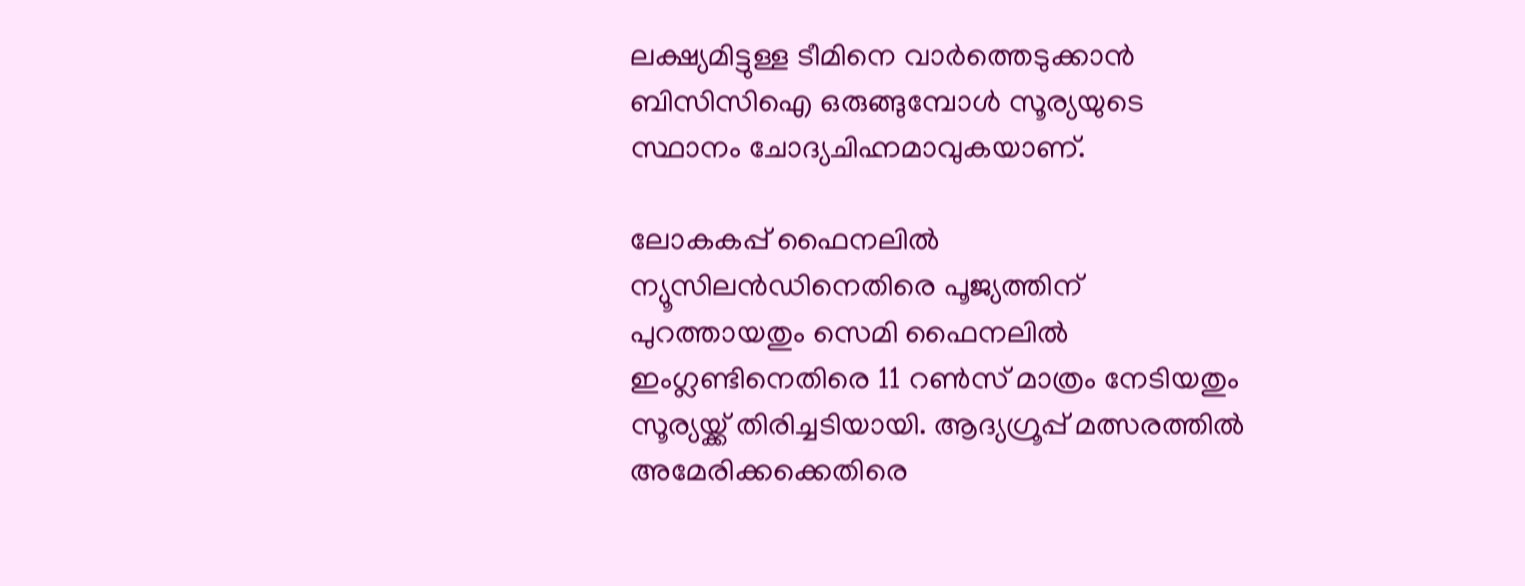ലക്ഷ്യമിട്ടുള്ള ടീമിനെ വാർത്തെടുക്കാൻ ബിസിസിഐ ഒരുങ്ങുമ്പോൾ സൂര്യയുടെ സ്ഥാനം ചോദ്യചിഹ്നമാവുകയാണ്.

ലോകകപ്പ് ഫൈനലിൽ ന്യൂസിലൻഡിനെതിരെ പൂജ്യത്തിന് പുറത്തായതും സെമി ഫൈനലിൽ ഇംഗ്ലണ്ടിനെതിരെ 11 റൺസ് മാത്രം നേടിയതും സൂര്യയ്ക്ക് തിരിച്ചടിയായി. ആദ്യഗ്രൂപ്പ് മത്സരത്തില്‍ അമേരിക്കക്കെതിരെ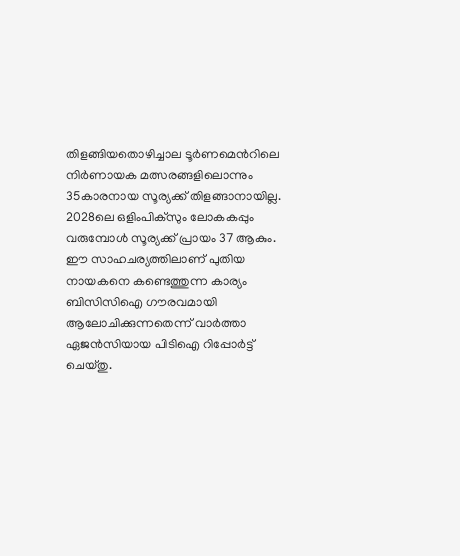തിളങ്ങിയതൊഴിച്ചാല‍ ടൂർണമെന്‍റിലെ നിര്‍ണായക മത്സരങ്ങളിലൊന്നും 35കാരനായ സൂര്യക്ക് തിളങ്ങാനായില്ല. 2028ലെ ഒളിംപിക്സും ലോകകപ്പും വരുമ്പോള്‍ സൂര്യക്ക് പ്രായം 37 ആകും. ഈ സാഹചര്യത്തിലാണ് പുതിയ നായകനെ കണ്ടെത്തുന്ന കാര്യം ബിസിസിഐ ഗൗരവമായി ആലോചിക്കുന്നതെന്ന് വാര്‍ത്താ ഏജന്‍സിയായ പിടിഐ റിപ്പോര്‍ട്ട് ചെയ്തു.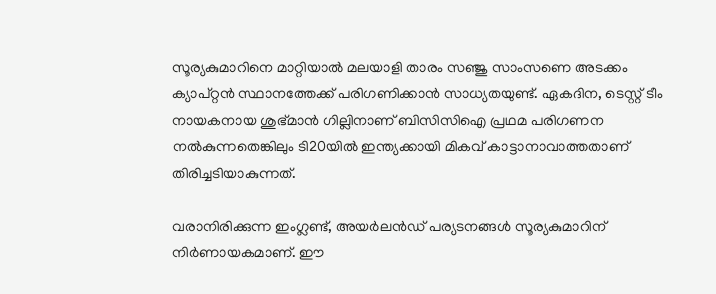സൂര്യകുമാറിനെ മാറ്റിയാല്‍ മലയാളി താരം സഞ്ജു സാംസണെ അടക്കം ക്യാപ്റ്റൻ സ്ഥാനത്തേക്ക് പരിഗണിക്കാൻ സാധ്യതയുണ്ട്. ഏകദിന, ടെസ്റ്റ് ടീം നായകനായ ശുഭ്മാന്‍ ഗില്ലിനാണ് ബിസിസിഐ പ്രഥമ പരിഗണന നല്‍കുന്നതെങ്കിലും ടി20യില്‍ ഇന്ത്യക്കായി മികവ് കാട്ടാനാവാത്തതാണ് തിരിച്ചടിയാകുന്നത്.

വരാനിരിക്കുന്ന ഇംഗ്ലണ്ട്, അയർലൻഡ് പര്യടനങ്ങൾ സൂര്യകുമാറിന് നിർണായകമാണ്. ഈ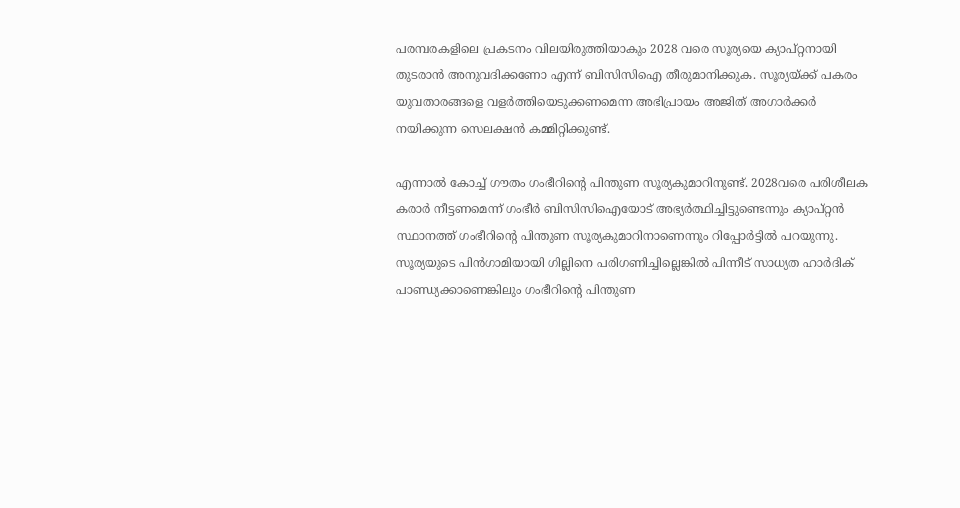പരമ്പരകളിലെ പ്രകടനം വിലയിരുത്തിയാകും 2028 വരെ സൂര്യയെ ക്യാപ്റ്റനായി തുടരാൻ അനുവദിക്കണോ എന്ന് ബിസിസിഐ തീരുമാനിക്കുക. സൂര്യയ്ക്ക് പകരം യുവതാരങ്ങളെ വളർത്തിയെടുക്കണമെന്ന അഭിപ്രായം അജിത് അഗാർക്കർ നയിക്കുന്ന സെലക്ഷൻ കമ്മിറ്റിക്കുണ്ട്.

എന്നാല്‍ കോച്ച് ഗൗതം ഗംഭീറിന്‍റെ പിന്തുണ സൂര്യകുമാറിനുണ്ട്. 2028വരെ പരിശീലക കരാര്‍ നീട്ടണമെന്ന് ഗംഭീര്‍ ബിസിസിഐയോട് അഭ്യര്‍ത്ഥിച്ചിട്ടുണ്ടെന്നും ക്യാപ്റ്റൻ സ്ഥാനത്ത് ഗംഭീറിന്‍റെ പിന്തുണ സൂര്യകുമാറിനാണെന്നും റിപ്പോര്‍ട്ടില്‍ പറയുന്നു. സൂര്യയുടെ പിന്‍ഗാമിയായി ഗില്ലിനെ പരിഗണിച്ചില്ലെങ്കില്‍ പിന്നീട് സാധ്യത ഹാര്‍ദിക് പാണ്ഡ്യക്കാണെങ്കിലും ഗംഭീറിന്‍റെ പിന്തുണ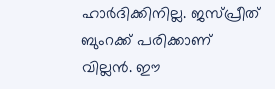ഹാര്‍ദിക്കിനില്ല. ജസ്പ്രീത് ബുംറക്ക് പരിക്കാണ് വില്ലന്‍. ഈ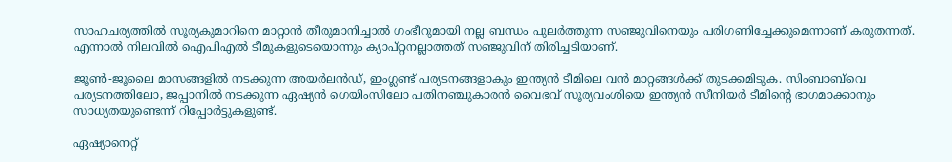സാഹചര്യത്തില്‍ സൂര്യകുമാറിനെ മാറ്റാന്‍ തീരുമാനിച്ചാല്‍ ഗംഭീറുമായി നല്ല ബന്ധം പുലര്‍ത്തുന്ന സഞ്ജുവിനെയും പരിഗണിച്ചേക്കുമെന്നാണ് കരുതന്നത്. എന്നാല്‍ നിലവില്‍ ഐപിഎല്‍ ടീമുകളുടെയൊന്നും ക്യാപ്റ്റനല്ലാത്തത് സഞ്ജുവിന് തിരിച്ചടിയാണ്.

ജൂൺ-ജൂലൈ മാസങ്ങളിൽ നടക്കുന്ന അയർലൻഡ്, ഇംഗ്ലണ്ട് പര്യടനങ്ങളാകും ഇന്ത്യൻ ടീമിലെ വൻ മാറ്റങ്ങൾക്ക് തുടക്കമിടുക. സിംബാബ്‌വെ പര്യടനത്തിലോ, ജപ്പാനിൽ നടക്കുന്ന ഏഷ്യൻ ഗെയിംസിലോ പതിന‍ഞ്ചുകാരന്‍ വൈഭവ് സൂര്യവംശിയെ ഇന്ത്യൻ സീനിയര്‍ ടീമിന്‍റെ ഭാഗമാക്കാനും സാധ്യതയുണ്ടെന്ന് റിപ്പോര്‍ട്ടുകളുണ്ട്.

ഏഷ്യാനെറ്റ്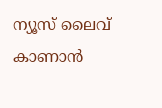ന്യൂസ് ലൈവ് കാണാന്‍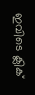ഇവിടെ ക്ലിക്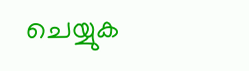ചെയ്യുക